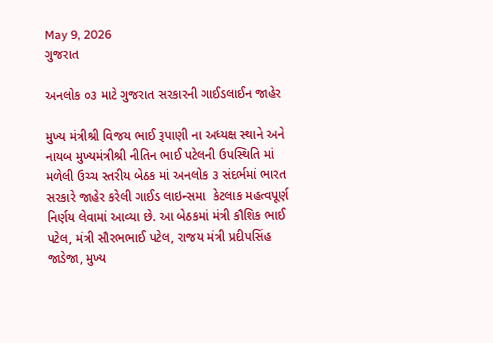May 9, 2026
ગુજરાત

અનલોક ૦૩ માટે ગુજરાત સરકારની ગાઈડલાઈન જાહેર

મુખ્ય મંત્રીશ્રી વિજય ભાઈ રૂપાણી ના અધ્યક્ષ સ્થાને અને નાયબ મુખ્યમંત્રીશ્રી નીતિન ભાઈ પટેલની ઉપસ્થિતિ માં મળેલી ઉચ્ચ સ્તરીય બેઠક માં અનલોક ૩ સંદર્ભમાં ભારત સરકારે જાહેર કરેલી ગાઈડ લાઇન્સમા  કેટલાક મહત્વપૂર્ણ નિર્ણય લેવામાં આવ્યા છે. આ બેઠકમાં મંત્રી કૌશિક ભાઈ પટેલ, મંત્રી સૌરભભાઈ પટેલ, રાજય મંત્રી પ્રદીપસિંહ જાડેજા, મુખ્ય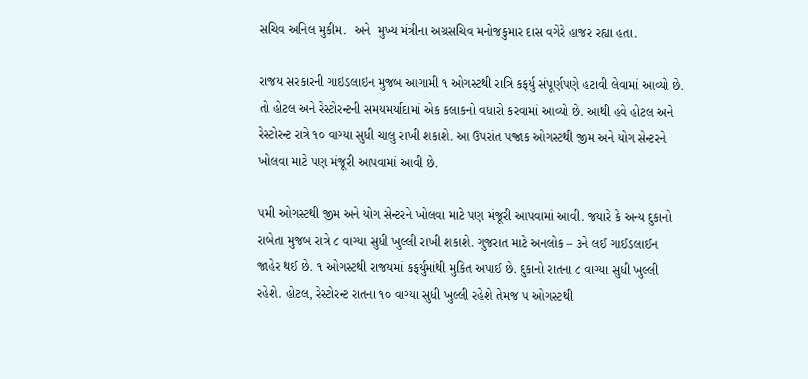સચિવ અનિલ મુકીમ.  અને  મુખ્ય મંત્રીના અગ્રસચિવ મનોજકુમાર દાસ વગેરે હાજર રહ્યા હતા.

રાજય સરકારની ગાઇડલાઇન મુજબ આગામી ૧ ઓગસ્ટથી રાત્રિ કફર્યુ સંપૂર્ણપણે હટાવી લેવામાં આવ્યો છે. તો હોટલ અને રેસ્ટોરન્ટની સમયમર્યાદામાં એક કલાકનો વધારો કરવામાં આવ્યો છે. આથી હવે હોટલ અને રેસ્ટોરન્ટ રાત્રે ૧૦ વાગ્યા સુધી ચાલુ રાખી શકાશે. આ ઉપરાંત ૫જ્રાક ઓગસ્ટથી જીમ અને યોગ સેન્ટરને ખોલવા માટે પણ મંજૂરી આપવામાં આવી છે.

૫મી ઓગસ્ટથી જીમ અને યોગ સેન્ટરને ખોલવા માટે પણ મંજૂરી આપવામાં આવી. જયારે કે અન્ય દુકાનો રાબેતા મુજબ રાત્રે ૮ વાગ્યા સુધી ખુલ્લી રાખી શકાશે. ગુજરાત માટે અનલોક – ૩ને લઈ ગાઈડલાઈન જાહેર થઈ છે. ૧ ઓગસ્ટથી રાજયમાં કફર્યુમાંથી મુકિત અપાઈ છે. દુકાનો રાતના ૮ વાગ્યા સુધી ખુલ્લી રહેશે. હોટલ, રેસ્ટોરન્ટ રાતના ૧૦ વાગ્યા સુધી ખુલ્લી રહેશે તેમજ ૫ ઓગસ્ટથી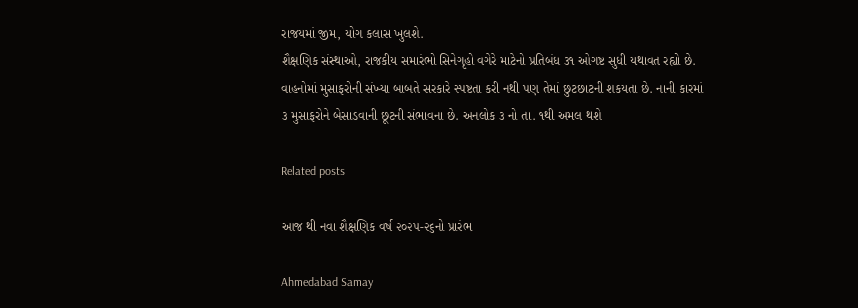રાજયમાં જીમ, યોગ કલાસ ખુલશે.
શૈક્ષણિક સંસ્થાઓ, રાજકીય સમારંભો સિનેગૃહો વગેરે માટેનો પ્રતિબંધ ૩૧ ઓગષ્ટ સુધી યથાવત રહ્યો છે. વાહનોમાં મુસાફરોની સંખ્યા બાબતે સરકારે સ્પષ્ટતા કરી નથી પણ તેમાં છુટછાટની શકયતા છે. નાની કારમાં ૩ મુસાફરોને બેસાડવાની છૂટની સંભાવના છે. અનલોક ૩ નો તા. ૧થી અમલ થશે

Related posts

આજ થી નવા શૈક્ષણિક વર્ષ ૨૦૨૫-૨૬નો પ્રારંભ

Ahmedabad Samay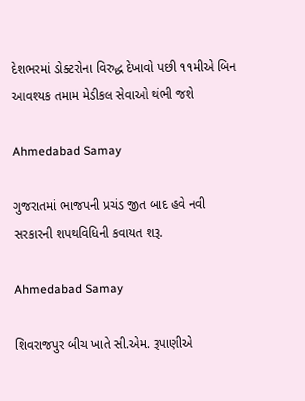દેશભરમાં ડોક્ટરોના વિરુદ્ધ દેખાવો પછી ૧૧મીએ બિન આવશ્યક તમામ મેડીકલ સેવાઓ થંભી જશે

Ahmedabad Samay

ગુજરાતમાં ભાજપની પ્રચંડ જીત બાદ હવે નવી સરકારની શપથવિધિની કવાયત શરૂ.

Ahmedabad Samay

શિવરાજપુર બીચ ખાતે સી.એમ. રૂપાણીએ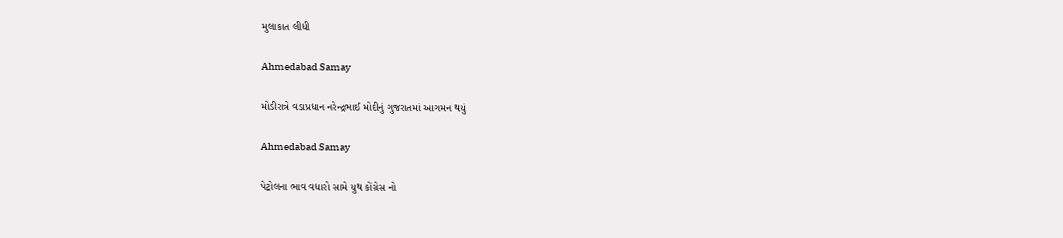મુલાકાત લીધી

Ahmedabad Samay

મોડીરાત્રે વડાપ્રધાન નરેન્દ્રભાઈ મોદીનું ગુજરાતમાં આગમન થયું

Ahmedabad Samay

પેટ્રોલના ભાવ વધારો સામે યુથ કોંગ્રેસ નો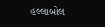હલ્લાબોલ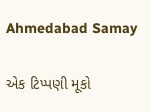Ahmedabad Samay

એક ટિપ્પણી મૂકો